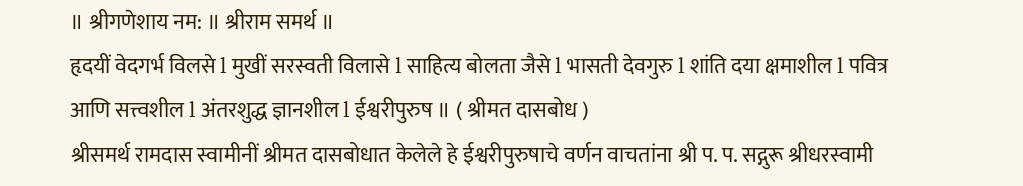॥ श्रीगणेशाय नम: ॥ श्रीराम समर्थ ॥
हृदयीं वेदगर्भ विलसे l मुखीं सरस्वती विलासे l साहित्य बोलता जैसे l भासती देवगुरु l शांति दया क्षमाशील l पवित्र आणि सत्त्वशील l अंतरशुद्ध ज्ञानशील l ईश्वरीपुरुष ॥ ( श्रीमत दासबोध )
श्रीसमर्थ रामदास स्वामीनीं श्रीमत दासबोधात केलेले हे ईश्वरीपुरुषाचे वर्णन वाचतांना श्री प. प. सद्गुरू श्रीधरस्वामी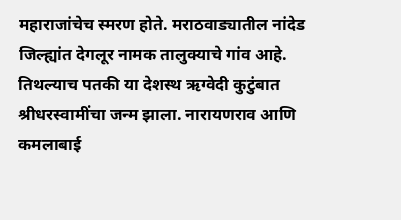महाराजांचेच स्मरण होते. मराठवाड्यातील नांदेड जिल्ह्यांत देगलूर नामक तालुक्याचे गांव आहे. तिथल्याच पतकी या देशस्थ ऋग्वेदी कुटुंबात श्रीधरस्वामींचा जन्म झाला. नारायणराव आणि कमलाबाई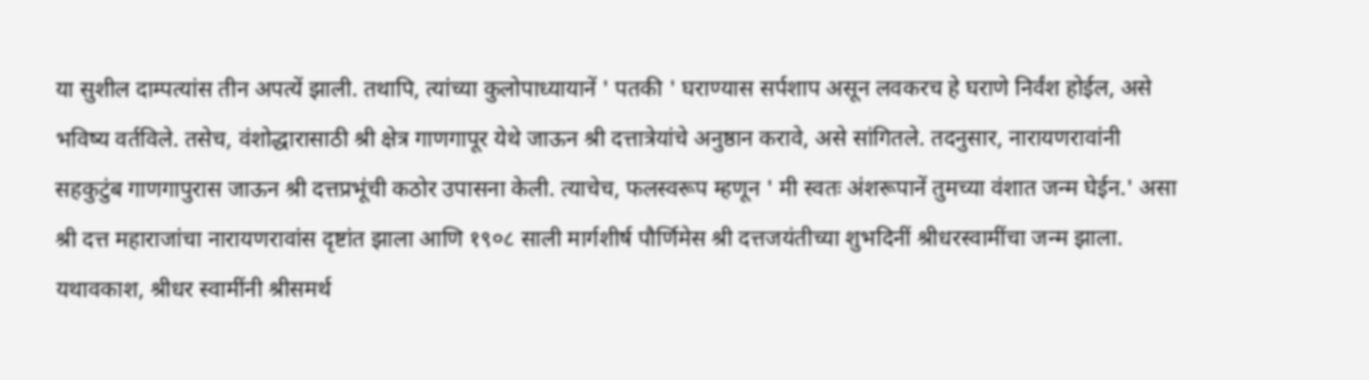या सुशील दाम्पत्यांस तीन अपत्यें झाली. तथापि, त्यांच्या कुलोपाध्यायानें ' पतकी ' घराण्यास सर्पशाप असून लवकरच हे घराणे निर्वंश होईल, असे भविष्य वर्तविले. तसेच, वंशोद्धारासाठी श्री क्षेत्र गाणगापूर येथे जाऊन श्री दत्तात्रेयांचे अनुष्ठान करावे, असे सांगितले. तदनुसार, नारायणरावांनी सहकुटुंब गाणगापुरास जाऊन श्री दत्तप्रभूंची कठोर उपासना केली. त्याचेच, फलस्वरूप म्हणून ' मी स्वतः अंशरूपानें तुमच्या वंशात जन्म घेईन.' असा श्री दत्त महाराजांचा नारायणरावांस दृष्टांत झाला आणि १९०८ साली मार्गशीर्ष पौर्णिमेस श्री दत्तजयंतीच्या शुभदिनीं श्रीधरस्वामींचा जन्म झाला.
यथावकाश, श्रीधर स्वामींनी श्रीसमर्थ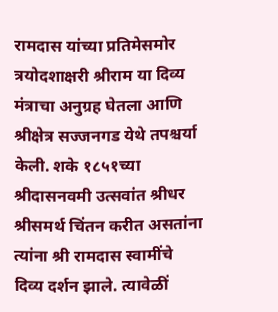रामदास यांच्या प्रतिमेसमोर त्रयोदशाक्षरी श्रीराम या दिव्य मंत्राचा अनुग्रह घेतला आणि श्रीक्षेत्र सज्जनगड येथे तपश्चर्या केली. शके १८५१च्या श्रीदासनवमी उत्सवांत श्रीधर श्रीसमर्थ चिंतन करीत असतांना त्यांना श्री रामदास स्वामींचे दिव्य दर्शन झाले. त्यावेळीं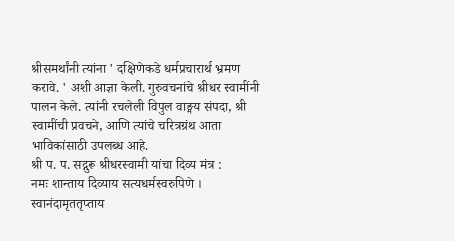श्रीसमर्थांनी त्यांना ' दक्षिणेकडे धर्मप्रचारार्थ भ्रमण करावे. ' अशी आज्ञा केली. गुरुवचनांचे श्रीधर स्वामींनी पालन केले. त्यांनी रचलेली विपुल वाङ्मय संपदा, श्री स्वामींची प्रवचने, आणि त्यांचे चरित्रग्रंथ आता भाविकांसाठी उपलब्ध आहे.
श्री प. प. सद्गुरू श्रीधरस्वामी यांचा दिव्य मंत्र :
नमः शान्ताय दिव्याय सत्यधर्मस्वरुपिणे । स्वानंदामृततृप्ताय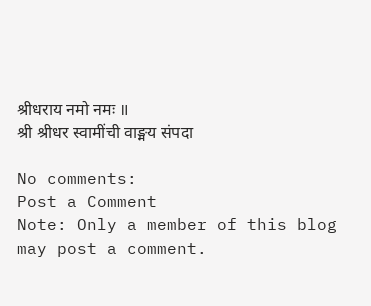श्रीधराय नमो नमः ॥
श्री श्रीधर स्वामींची वाङ्मय संपदा

No comments:
Post a Comment
Note: Only a member of this blog may post a comment.